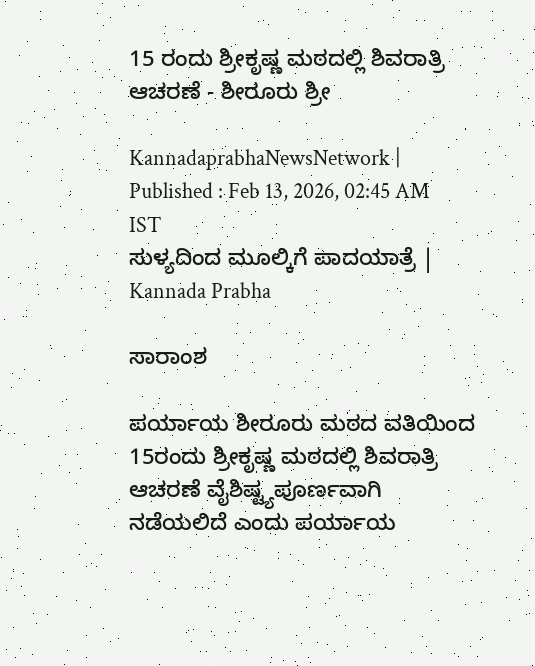15 ರಂದು ಶ್ರೀಕೃಷ್ಣ ಮಠದಲ್ಲಿ ಶಿವರಾತ್ರಿ ಆಚರಣೆ - ಶೀರೂರು ಶ್ರೀ

KannadaprabhaNewsNetwork |
Published : Feb 13, 2026, 02:45 AM IST
ಸುಳ್ಯದಿಂದ ಮೂಲ್ಕಿಗೆ ಪಾದಯಾತ್ರೆ | Kannada Prabha

ಸಾರಾಂಶ

ಪರ್ಯಾಯ ಶೀರೂರು ಮಠದ ವತಿಯಿಂದ 15ರಂದು ಶ್ರೀಕೃಷ್ಣ ಮಠದಲ್ಲಿ ಶಿವರಾತ್ರಿ ಆಚರಣೆ ವೈಶಿಷ್ಟ್ಯಪೂರ್ಣವಾಗಿ ನಡೆಯಲಿದೆ ಎಂದು ಪರ್ಯಾಯ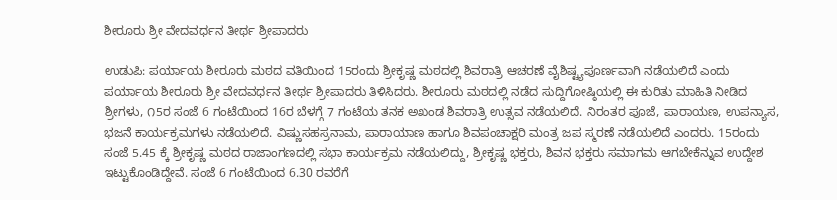ಶೀರೂರು ಶ್ರೀ ವೇದವರ್ಧನ ತೀರ್ಥ ಶ್ರೀಪಾದರು

ಉಡುಪಿ: ಪರ್ಯಾಯ ಶೀರೂರು ಮಠದ ವತಿಯಿಂದ 15ರಂದು ಶ್ರೀಕೃಷ್ಣ ಮಠದಲ್ಲಿ ಶಿವರಾತ್ರಿ ಆಚರಣೆ ವೈಶಿಷ್ಟ್ಯಪೂರ್ಣವಾಗಿ ನಡೆಯಲಿದೆ ಎಂದು ಪರ್ಯಾಯ ಶೀರೂರು ಶ್ರೀ ವೇದವರ್ಧನ ತೀರ್ಥ ಶ್ರೀಪಾದರು ತಿಳಿಸಿದರು. ಶೀರೂರು ಮಠದಲ್ಲಿ ನಡೆದ ಸುದ್ದಿಗೋಷ್ಠಿಯಲ್ಲಿ ಈ ಕುರಿತು ಮಾಹಿತಿ ನೀಡಿದ ಶ್ರೀಗಳು, ೧5ರ ಸಂಜೆ 6 ಗಂಟೆಯಿಂದ 16ರ ಬೆಳಗ್ಗೆ 7 ಗಂಟೆಯ ತನಕ ಅಖಂಡ ಶಿವರಾತ್ರಿ ಉತ್ಸವ ನಡೆಯಲಿದೆ. ನಿರಂತರ ಪೂಜೆ, ಪಾರಾಯಣ, ಉಪನ್ಯಾಸ, ಭಜನೆ ಕಾರ್ಯಕ್ರಮಗಳು ನಡೆಯಲಿದೆ. ವಿಷ್ಣುಸಹಸ್ರನಾಮ, ಪಾರಾಯಾಣ ಹಾಗೂ ಶಿವಪಂಚಾಕ್ಷರಿ ಮಂತ್ರ ಜಪ ಸ್ಮರಣೆ ನಡೆಯಲಿದೆ ಎಂದರು. 15ರಂದು ಸಂಜೆ 5.45 ಕ್ಕೆ ಶ್ರೀಕೃಷ್ಣ ಮಠದ ರಾಜಾಂಗಣದಲ್ಲಿ ಸಭಾ ಕಾರ್ಯಕ್ರಮ ನಡೆಯಲಿದ್ದು, ಶ್ರೀಕೃಷ್ಣ ಭಕ್ತರು, ಶಿವನ ಭಕ್ತರು ಸಮಾಗಮ ಆಗಬೇಕೆನ್ನುವ ಉದ್ದೇಶ ಇಟ್ಟುಕೊಂಡಿದ್ದೇವೆ. ಸಂಜೆ 6 ಗಂಟೆಯಿಂದ 6.30 ರವರೆಗೆ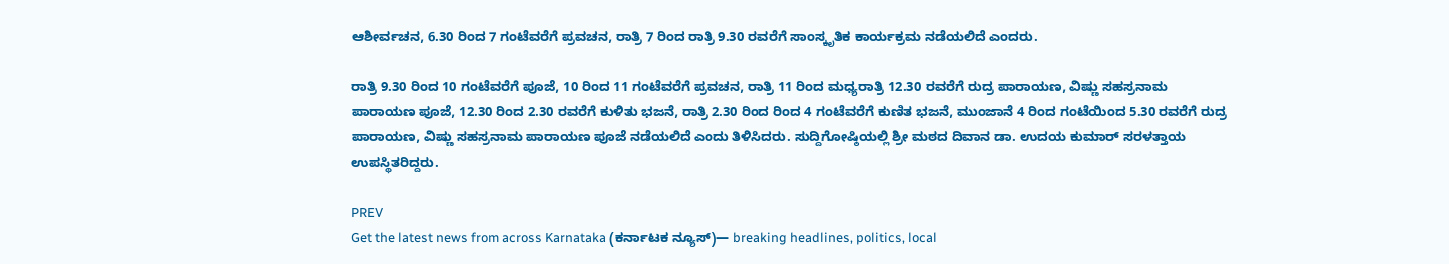ಆಶೀರ್ವಚನ, 6.30 ರಿಂದ 7 ಗಂಟೆವರೆಗೆ ಪ್ರವಚನ, ರಾತ್ರಿ 7 ರಿಂದ ರಾತ್ರಿ 9.30 ರವರೆಗೆ ಸಾಂಸ್ಕೃತಿಕ ಕಾರ್ಯಕ್ರಮ ನಡೆಯಲಿದೆ ಎಂದರು.

ರಾತ್ರಿ 9.30 ರಿಂದ 10 ಗಂಟೆವರೆಗೆ ಪೂಜೆ, 10 ರಿಂದ 11 ಗಂಟೆವರೆಗೆ ಪ್ರವಚನ, ರಾತ್ರಿ 11 ರಿಂದ ಮಧ್ಯರಾತ್ರಿ 12.30 ರವರೆಗೆ ರುದ್ರ ಪಾರಾಯಣ, ವಿಷ್ಣು ಸಹಸ್ರನಾಮ ಪಾರಾಯಣ ಪೂಜೆ, 12.30 ರಿಂದ 2.30 ರವರೆಗೆ ಕುಳಿತು ಭಜನೆ, ರಾತ್ರಿ 2.30 ರಿಂದ ರಿಂದ 4 ಗಂಟೆವರೆಗೆ ಕುಣಿತ ಭಜನೆ, ಮುಂಜಾನೆ 4 ರಿಂದ ಗಂಟೆಯಿಂದ 5.30 ರವರೆಗೆ ರುದ್ರ ಪಾರಾಯಣ, ವಿಷ್ಣು ಸಹಸ್ರನಾಮ ಪಾರಾಯಣ ಪೂಜೆ ನಡೆಯಲಿದೆ ಎಂದು ತಿಳಿಸಿದರು. ಸುದ್ದಿಗೋಷ್ಠಿಯಲ್ಲಿ ಶ್ರೀ ಮಠದ ದಿವಾನ ಡಾ. ಉದಯ ಕುಮಾರ್ ಸರಳತ್ತಾಯ ಉಪಸ್ಥಿತರಿದ್ದರು.

PREV
Get the latest news from across Karnataka (ಕರ್ನಾಟಕ ನ್ಯೂಸ್)— breaking headlines, politics, local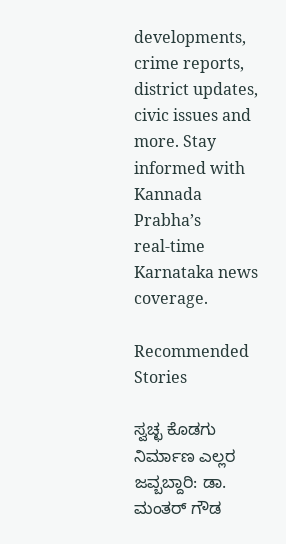developments, crime reports, district updates, civic issues and more. Stay informed with Kannada Prabha’s real‑time Karnataka news coverage.

Recommended Stories

ಸ್ವಚ್ಛ ಕೊಡಗು ನಿರ್ಮಾಣ ಎಲ್ಲರ ಜವ್ಬಬ್ದಾರಿ: ಡಾ. ಮಂತರ್‌ ಗೌಡ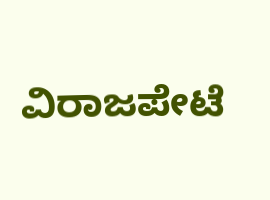ವಿರಾಜಪೇಟೆ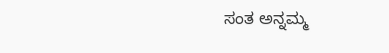ಸಂತ ಅನ್ನಮ್ಮ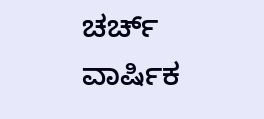ಚರ್ಚ್ ವಾರ್ಷಿಕ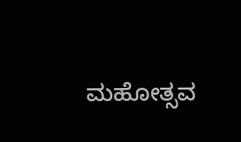ಮಹೋತ್ಸವ